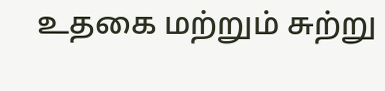உதகை மற்றும் சுற்று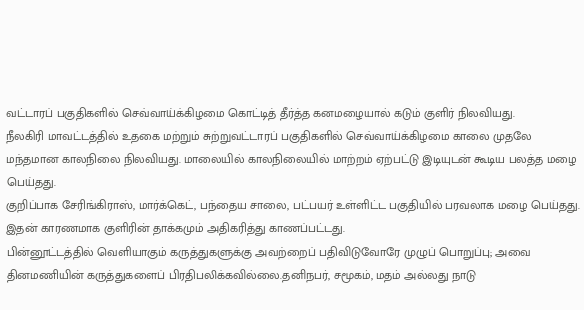வட்டாரப் பகுதிகளில் செவ்வாய்க்கிழமை கொட்டித் தீர்த்த கனமழையால் கடும் குளிர் நிலவியது.
நீலகிரி மாவட்டத்தில் உதகை மற்றும் சுற்றுவட்டாரப் பகுதிகளில் செவ்வாய்க்கிழமை காலை முதலே மந்தமான காலநிலை நிலவியது. மாலையில் காலநிலையில் மாற்றம் ஏற்பட்டு இடியுடன் கூடிய பலத்த மழை பெய்தது.
குறிப்பாக சேரிங்கிராஸ், மார்க்கெட், பந்தைய சாலை, பட்பயர் உள்ளிட்ட பகுதியில் பரவலாக மழை பெய்தது. இதன் காரணமாக குளிரின் தாக்கமும் அதிகரித்து காணப்பட்டது.
பின்னூட்டத்தில் வெளியாகும் கருத்துகளுக்கு அவற்றைப் பதிவிடுவோரே முழுப் பொறுப்பு; அவை தினமணியின் கருத்துகளைப் பிரதிபலிக்கவில்லை.தனிநபர், சமூகம், மதம் அல்லது நாடு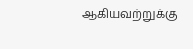ஆகியவற்றுக்கு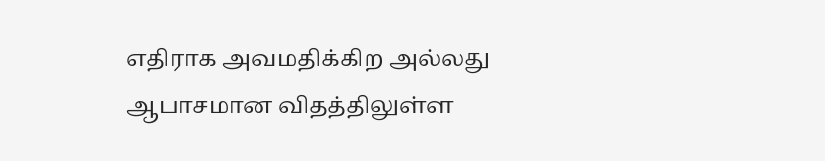எதிராக அவமதிக்கிற அல்லது ஆபாசமான விதத்திலுள்ள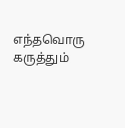எந்தவொரு கருத்தும்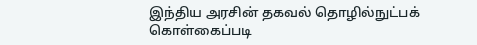இந்திய அரசின் தகவல் தொழில்நுட்பக் கொள்கைப்படி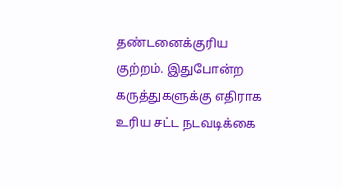தண்டனைக்குரிய குற்றம். இதுபோன்ற கருத்துகளுக்கு எதிராக உரிய சட்ட நடவடிக்கை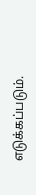எடுக்கப்படும்.